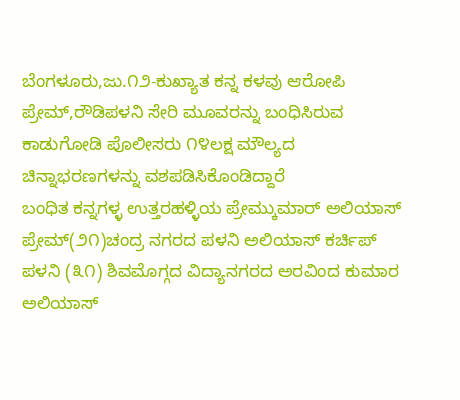ಬೆಂಗಳೂರು,ಜು.೧೨-ಕುಖ್ಯಾತ ಕನ್ನ ಕಳವು ಆರೋಪಿ ಪ್ರೇಮ್,ರೌಡಿಪಳನಿ ಸೇರಿ ಮೂವರನ್ನು ಬಂಧಿಸಿರುವ ಕಾಡುಗೋಡಿ ಪೊಲೀಸರು ೧೪ಲಕ್ಷ ಮೌಲ್ಯದ ಚಿನ್ನಾಭರಣಗಳನ್ನು ವಶಪಡಿಸಿಕೊಂಡಿದ್ದಾರೆ
ಬಂಧಿತ ಕನ್ನಗಳ್ಳ ಉತ್ತರಹಳ್ಳಿಯ ಪ್ರೇಮ್ಕುಮಾರ್ ಅಲಿಯಾಸ್ ಪ್ರೇಮ್(೨೧)ಚಂದ್ರ ನಗರದ ಪಳನಿ ಅಲಿಯಾಸ್ ಕರ್ಚಿಪ್ ಪಳನಿ (೩೧) ಶಿವಮೊಗ್ಗದ ವಿದ್ಯಾನಗರದ ಅರವಿಂದ ಕುಮಾರ ಅಲಿಯಾಸ್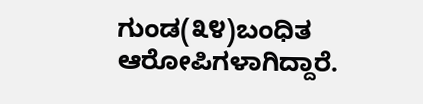ಗುಂಡ(೩೪)ಬಂಧಿತ ಆರೋಪಿಗಳಾಗಿದ್ದಾರೆ.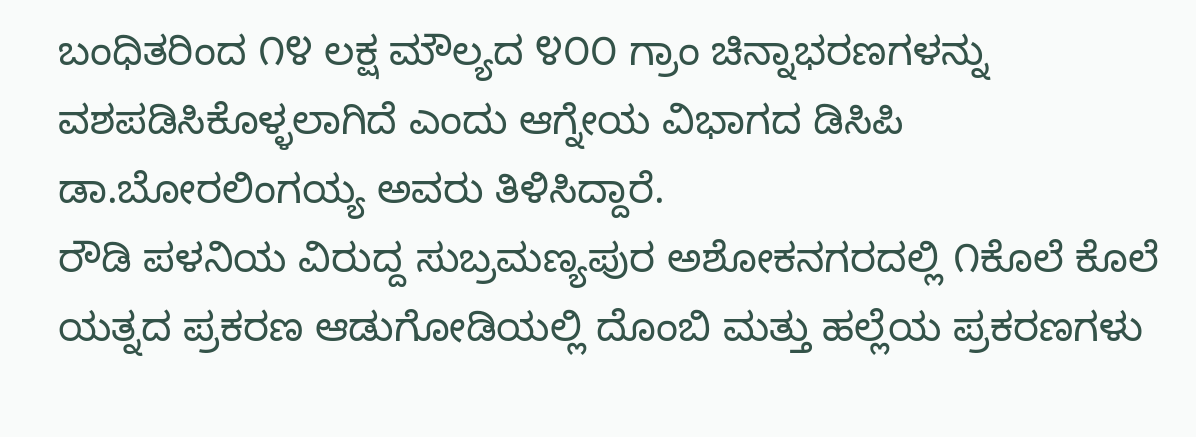ಬಂಧಿತರಿಂದ ೧೪ ಲಕ್ಷ ಮೌಲ್ಯದ ೪೦೦ ಗ್ರಾಂ ಚಿನ್ನಾಭರಣಗಳನ್ನು ವಶಪಡಿಸಿಕೊಳ್ಳಲಾಗಿದೆ ಎಂದು ಆಗ್ನೇಯ ವಿಭಾಗದ ಡಿಸಿಪಿ ಡಾ.ಬೋರಲಿಂಗಯ್ಯ ಅವರು ತಿಳಿಸಿದ್ದಾರೆ.
ರೌಡಿ ಪಳನಿಯ ವಿರುದ್ದ ಸುಬ್ರಮಣ್ಯಪುರ ಅಶೋಕನಗರದಲ್ಲಿ ೧ಕೊಲೆ ಕೊಲೆ ಯತ್ನದ ಪ್ರಕರಣ ಆಡುಗೋಡಿಯಲ್ಲಿ ದೊಂಬಿ ಮತ್ತು ಹಲ್ಲೆಯ ಪ್ರಕರಣಗಳು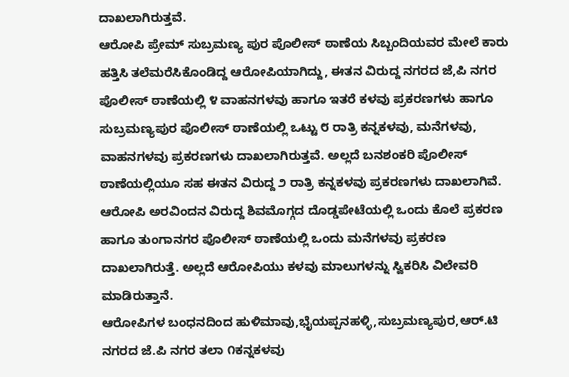ದಾಖಲಾಗಿರುತ್ತವೆ.
ಆರೋಪಿ ಪ್ರೇಮ್ ಸುಬ್ರಮಣ್ಯ ಪುರ ಪೊಲೀಸ್ ಠಾಣೆಯ ಸಿಬ್ಬಂದಿಯವರ ಮೇಲೆ ಕಾರು ಹತ್ತಿಸಿ ತಲೆಮರೆಸಿಕೊಂಡಿದ್ದ ಆರೋಪಿಯಾಗಿದ್ದು, ಈತನ ವಿರುದ್ದ ನಗರದ ಜೆ,ಪಿ ನಗರ ಪೊಲೀಸ್ ಠಾಣೆಯಲ್ಲಿ ೪ ವಾಹನಗಳವು ಹಾಗೂ ಇತರೆ ಕಳವು ಪ್ರಕರಣಗಳು ಹಾಗೂ ಸುಬ್ರಮಣ್ಯಪುರ ಪೊಲೀಸ್ ಠಾಣೆಯಲ್ಲಿ ಒಟ್ಟು ೮ ರಾತ್ರಿ ಕನ್ನಕಳವು, ಮನೆಗಳವು, ವಾಹನಗಳವು ಪ್ರಕರಣಗಳು ದಾಖಲಾಗಿರುತ್ತವೆ. ಅಲ್ಲದೆ ಬನಶಂಕರಿ ಪೊಲೀಸ್ ಠಾಣೆಯಲ್ಲಿಯೂ ಸಹ ಈತನ ವಿರುದ್ದ ೨ ರಾತ್ರಿ ಕನ್ನಕಳವು ಪ್ರಕರಣಗಳು ದಾಖಲಾಗಿವೆ.
ಆರೋಪಿ ಅರವಿಂದನ ವಿರುದ್ದ ಶಿವಮೊಗ್ಗದ ದೊಡ್ಡಪೇಟೆಯಲ್ಲಿ ಒಂದು ಕೊಲೆ ಪ್ರಕರಣ ಹಾಗೂ ತುಂಗಾನಗರ ಪೊಲೀಸ್ ಠಾಣೆಯಲ್ಲಿ ಒಂದು ಮನೆಗಳವು ಪ್ರಕರಣ ದಾಖಲಾಗಿರುತ್ತೆ. ಅಲ್ಲದೆ ಆರೋಪಿಯು ಕಳವು ಮಾಲುಗಳನ್ನು ಸ್ವಿಕರಿಸಿ ವಿಲೇವರಿ ಮಾಡಿರುತ್ತಾನೆ.
ಆರೋಪಿಗಳ ಬಂಧನದಿಂದ ಹುಳಿಮಾವು,ಭೈಯಪ್ಪನಹಳ್ಳಿ,ಸುಬ್ರಮಣ್ಯಪುರ,ಆರ್.ಟಿ ನಗರದ ಜೆ.ಪಿ ನಗರ ತಲಾ ೧ಕನ್ನಕಳವು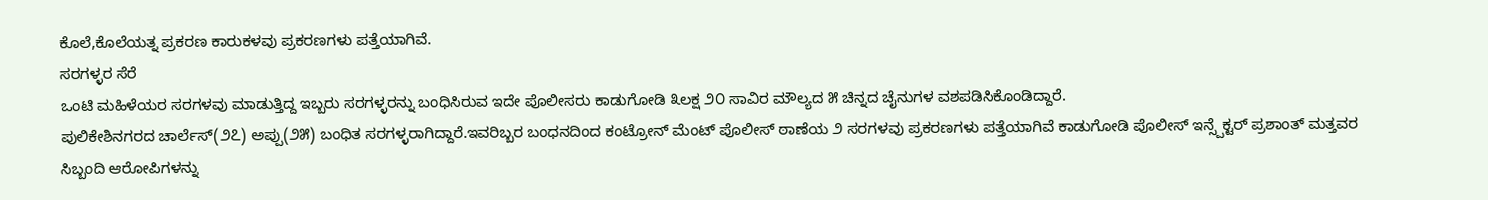ಕೊಲೆ,ಕೊಲೆಯತ್ನ ಪ್ರಕರಣ ಕಾರುಕಳವು ಪ್ರಕರಣಗಳು ಪತ್ತೆಯಾಗಿವೆ.
ಸರಗಳ್ಳರ ಸೆರೆ
ಒಂಟಿ ಮಹಿಳೆಯರ ಸರಗಳವು ಮಾಡುತ್ತಿದ್ದ ಇಬ್ಬರು ಸರಗಳ್ಳರನ್ನು ಬಂಧಿಸಿರುವ ಇದೇ ಪೊಲೀಸರು ಕಾಡುಗೋಡಿ ೩ಲಕ್ಷ ೨೦ ಸಾವಿರ ಮೌಲ್ಯದ ೫ ಚಿನ್ನದ ಚೈನುಗಳ ವಶಪಡಿಸಿಕೊಂಡಿದ್ದಾರೆ.
ಪುಲಿಕೇಶಿನಗರದ ಚಾರ್ಲೆಸ್(೨೭) ಅಪ್ಪು(೨೫) ಬಂಧಿತ ಸರಗಳ್ಳರಾಗಿದ್ದಾರೆ.ಇವರಿಬ್ಬರ ಬಂಧನದಿಂದ ಕಂಟ್ರೋನ್ ಮೆಂಟ್ ಪೊಲೀಸ್ ಠಾಣೆಯ ೨ ಸರಗಳವು ಪ್ರಕರಣಗಳು ಪತ್ತೆಯಾಗಿವೆ ಕಾಡುಗೋಡಿ ಪೊಲೀಸ್ ಇನ್ಸ್ಪೆಕ್ಟರ್ ಪ್ರಶಾಂತ್ ಮತ್ತವರ ಸಿಬ್ಬಂದಿ ಆರೋಪಿಗಳನ್ನು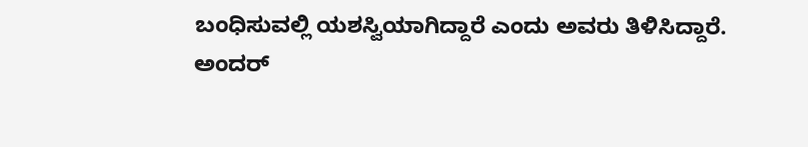ಬಂಧಿಸುವಲ್ಲಿ ಯಶಸ್ವಿಯಾಗಿದ್ದಾರೆ ಎಂದು ಅವರು ತಿಳಿಸಿದ್ದಾರೆ.
ಅಂದರ್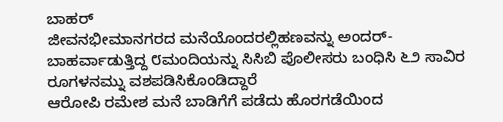ಬಾಹರ್
ಜೀವನಭೀಮಾನಗರದ ಮನೆಯೊಂದರಲ್ಲಿಹಣವನ್ನು ಅಂದರ್-ಬಾಹರ್ವಾಡುತ್ತಿದ್ದ ೮ಮಂದಿಯನ್ನು ಸಿಸಿಬಿ ಪೊಲೀಸರು ಬಂಧಿಸಿ ೬೨ ಸಾವಿರ ರೂಗಳನಮ್ನು ವಶಪಡಿಸಿಕೊಂಡಿದ್ದಾರೆ
ಆರೋಪಿ ರಮೇಶ ಮನೆ ಬಾಡಿಗೆಗೆ ಪಡೆದು ಹೊರಗಡೆಯಿಂದ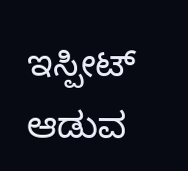ಇಸ್ಪೀಟ್ ಆಡುವ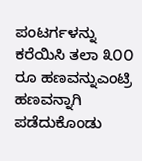ಪಂಟರ್ಗಳನ್ನು ಕರೆಯಿಸಿ ತಲಾ ೩೦೦ ರೂ ಹಣವನ್ನುಎಂಟ್ರಿ ಹಣವನ್ನಾಗಿ ಪಡೆದುಕೊಂಡು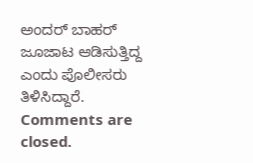ಅಂದರ್ ಬಾಹರ್ ಜೂಜಾಟ ಆಡಿಸುತ್ತಿದ್ದ ಎಂದು ಪೊಲೀಸರು ತಿಳಿಸಿದ್ದಾರೆ.
Comments are closed.